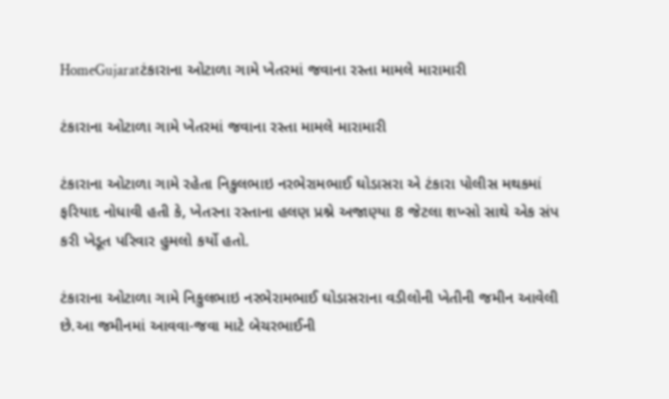HomeGujaratટંકારાના ઓટાળા ગામે ખેતરમાં જવાના રસ્તા મામલે મારામારી

ટંકારાના ઓટાળા ગામે ખેતરમાં જવાના રસ્તા મામલે મારામારી

ટંકારાના ઓટાળા ગામે રહેતા નિકુલભાઇ નરભેરામભાઈ ઘોડાસરા એ ટંકારા પોલીસ મથકમાં ફરિયાદ નોધાવી હતી કે, ખેતરના રસ્તાના હલણ પ્રશ્ને અજાણ્યા 8 જેટલા શખ્સો સાથે એક સંપ કરી ખેડૂત પરિવાર હુમલો કર્યો હતો.

ટંકારાના ઓટાળા ગામે નિકુલભાઇ નરભેરામભાઈ ઘોડાસરાના વડીલોની ખેતીની જમીન આવેલી છે.આ જમીનમાં આવવા-જવા માટે બેચરભાઈની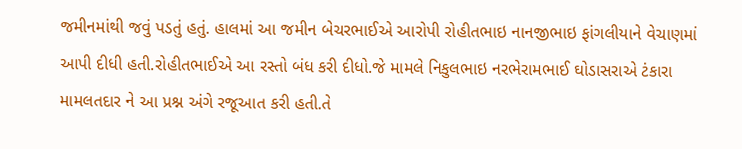જમીનમાંથી જવું પડતું હતું. હાલમાં આ જમીન બેચરભાઈએ આરોપી રોહીતભાઇ નાનજીભાઇ ફાંગલીયાને વેચાણમાં આપી દીધી હતી.રોહીતભાઈએ આ રસ્તો બંધ કરી દીધો.જે મામલે નિકુલભાઇ નરભેરામભાઈ ઘોડાસરાએ ટંકારા મામલતદાર ને આ પ્રશ્ન અંગે રજૂઆત કરી હતી.તે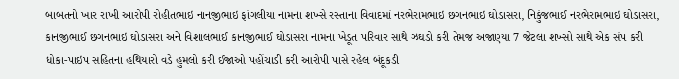બાબતનો ખાર રાખી આરોપી રોહીતભાઇ નાનજીભાઇ ફાંગલીયા નામના શખ્સે રસ્તાના વિવાદમાં નરભેરામભાઇ છગનભાઇ ઘોડાસરા, નિકુંજભાઈ નરભેરામભાઇ ઘોડાસરા, કાનજીભાઈ છગનભાઇ ઘોડાસરા અને વિશાલભાઈ કાનજીભાઈ ઘોડાસરા નામના ખેડૂત પરિવાર સાથે ઝઘડો કરી તેમજ અજાણ્યા 7 જેટલા શખ્સો સાથે એક સંપ કરી ધોકા-પાઇપ સહિતના હથિયારો વડે હુમલો કરી ઈજાઓ પહોંચાડી કરી આરોપી પાસે રહેલ બંદૂકડી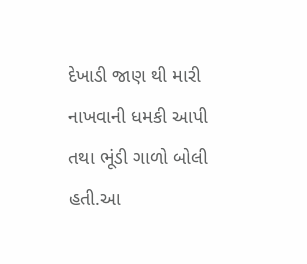દેખાડી જાણ થી મારી નાખવાની ધમકી આપી તથા ભૂંડી ગાળો બોલી હતી.આ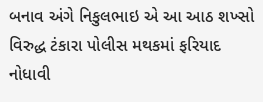બનાવ અંગે નિકુલભાઇ એ આ આઠ શખ્સો વિરુદ્ધ ટંકારા પોલીસ મથકમાં ફરિયાદ નોધાવી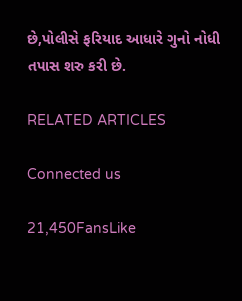છે,પોલીસે ફરિયાદ આધારે ગુનો નોધી તપાસ શરુ કરી છે.

RELATED ARTICLES

Connected us

21,450FansLike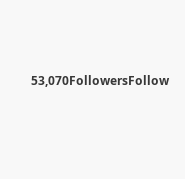53,070FollowersFollow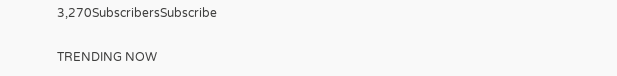3,270SubscribersSubscribe

TRENDING NOW